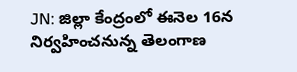JN: జిల్లా కేంద్రంలో ఈనెల 16న నిర్వహించనున్న తెలంగాణ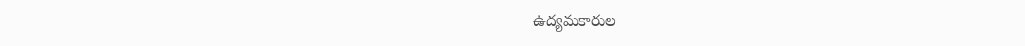ఉద్యమకారుల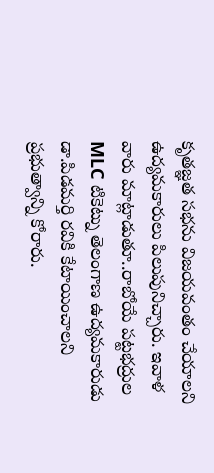కృతజ్ఞత సభను విజయవంతం చేయాలని ఉద్యమకారులు పిలుపునిచ్చారు. ఇవాళ వారు మాట్లాడుతూ..రాబోయే పట్టభద్రుల MLC టికెట్ను తెలంగాణ ఉద్యమకారుడు డా.పిడమర్తి రవికి కేటాయించాలని ప్రభుత్వాన్ని కోరారు.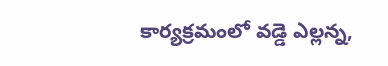కార్యక్రమంలో వడ్డె ఎల్లన్న,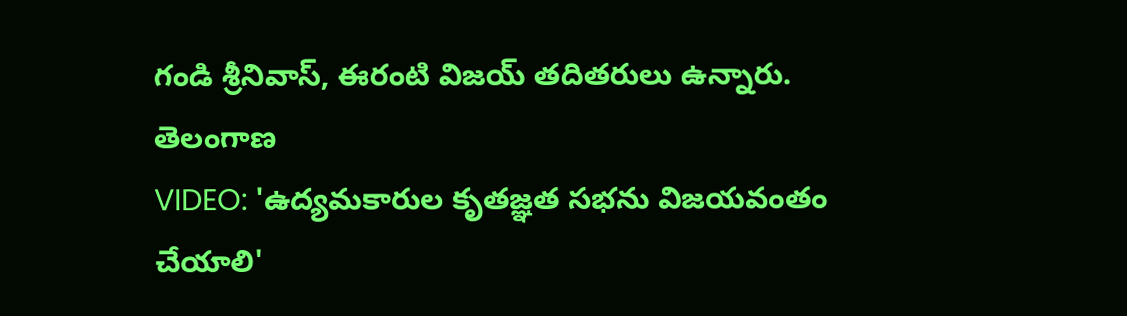గండి శ్రీనివాస్, ఈరంటి విజయ్ తదితరులు ఉన్నారు.
తెలంగాణ
VIDEO: 'ఉద్యమకారుల కృతజ్ఞత సభను విజయవంతం చేయాలి'